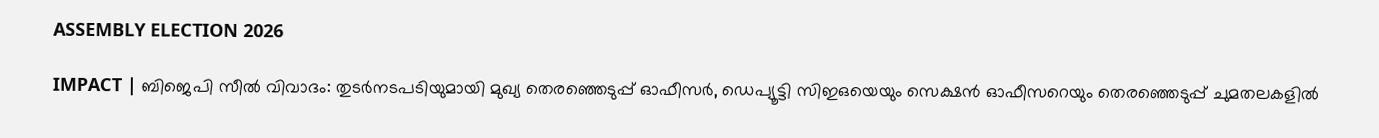ASSEMBLY ELECTION 2026

IMPACT | ബിജെപി സീൽ വിവാദം: തുടർനടപടിയുമായി മുഖ്യ തെരഞ്ഞെടുപ്പ് ഓഫീസർ, ഡെപ്യൂട്ടി സിഇഒയെയും സെക്ഷൻ ഓഫീസറെയും തെരഞ്ഞെടുപ്പ് ചുമതലകളിൽ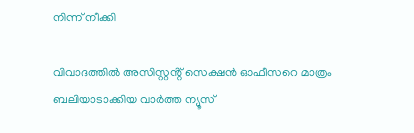നിന്ന് നീക്കി

വിവാദത്തിൽ അസിസ്റ്റൻ്റ് സെക്ഷൻ ഓഫീസറെ മാത്രം ബലിയാടാക്കിയ വാർത്ത ന്യൂസ്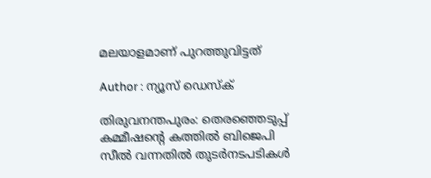മലയാളമാണ് പുറത്തുവിട്ടത്

Author : ന്യൂസ് ഡെസ്ക്

തിരുവനന്തപുരം: തെരഞ്ഞെടുപ്പ് കമ്മീഷന്റെ കത്തിൽ ബിജെപി സീൽ വന്നതിൽ തുടർനടപടികൾ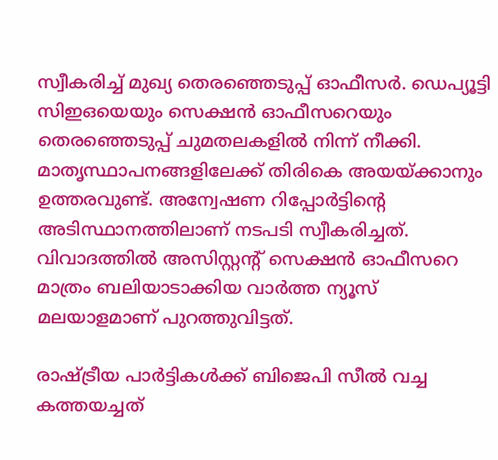സ്വീകരിച്ച് മുഖ്യ തെരഞ്ഞെടുപ്പ് ഓഫീസർ. ഡെപ്യൂട്ടി സിഇഒയെയും സെക്ഷൻ ഓഫീസറെയും തെരഞ്ഞെടുപ്പ് ചുമതലകളിൽ നിന്ന് നീക്കി. മാതൃസ്ഥാപനങ്ങളിലേക്ക് തിരികെ അയയ്ക്കാനും ഉത്തരവുണ്ട്. അന്വേഷണ റിപ്പോർട്ടിന്റെ അടിസ്ഥാനത്തിലാണ് നടപടി സ്വീകരിച്ചത്. വിവാദത്തിൽ അസിസ്റ്റൻ്റ് സെക്ഷൻ ഓഫീസറെ മാത്രം ബലിയാടാക്കിയ വാർത്ത ന്യൂസ് മലയാളമാണ് പുറത്തുവിട്ടത്.

രാഷ്ട്രീയ പാർട്ടികൾക്ക് ബിജെപി സീൽ വച്ച കത്തയച്ചത്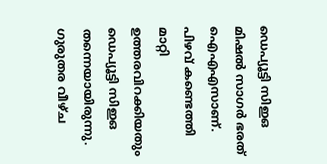ഡെപ്യൂട്ടി സിഇഒ മിഷൽ സാഗർ ഭരത് ഐഎഎസാണ്. പിഴവ് കണ്ടെത്തി മാറ്റി ഉത്തരവിറക്കിയതും ഡെപ്യൂട്ടി സിഇഒ തന്നെയായിരുന്നു. ഗുരുതര വീഴ്ച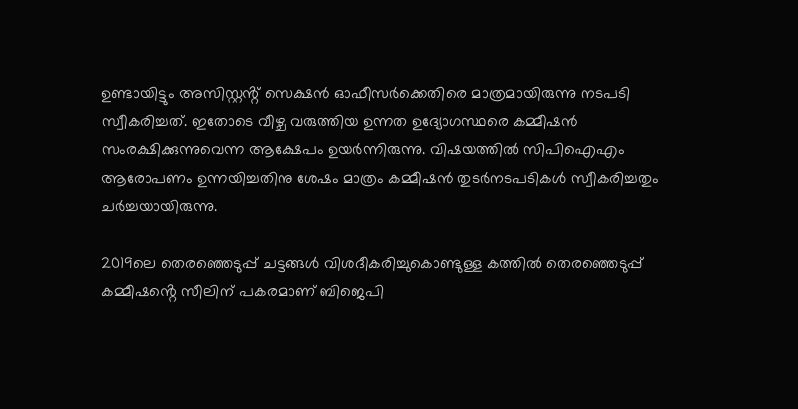ഉണ്ടായിട്ടും അസിസ്റ്റൻ്റ് സെക്ഷൻ ഓഫീസർക്കെതിരെ മാത്രമായിരുന്നു നടപടി സ്വീകരിച്ചത്. ഇതോടെ വീഴ്ച വരുത്തിയ ഉന്നത ഉദ്യോഗസ്ഥരെ കമ്മീഷൻ സംരക്ഷിക്കുന്നുവെന്ന ആക്ഷേപം ഉയർന്നിരുന്നു. വിഷയത്തിൽ സിപിഐഎം ആരോപണം ഉന്നയിച്ചതിനു ശേഷം മാത്രം കമ്മീഷൻ തുടർനടപടികൾ സ്വീകരിച്ചതും ചർച്ചയായിരുന്നു.

2019ലെ തെരഞ്ഞെടുപ്പ് ചട്ടങ്ങൾ വിശദീകരിച്ചുകൊണ്ടുള്ള കത്തിൽ തെരഞ്ഞെടുപ്പ് കമ്മീഷൻ്റെ സീലിന് പകരമാണ് ബിജെപി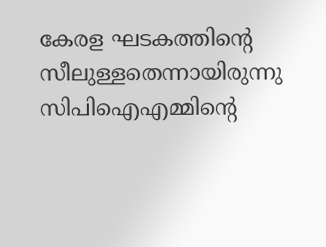കേരള ഘടകത്തിൻ്റെ സീലുള്ളതെന്നായിരുന്നു സിപിഐഎമ്മിന്റെ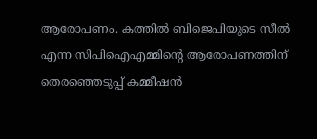ആരോപണം. കത്തില്‍ ബിജെപിയുടെ സീല്‍ എന്ന സിപിഐഎമ്മിൻ്റെ ആരോപണത്തിന് തെരഞ്ഞെടുപ്പ് കമ്മീഷൻ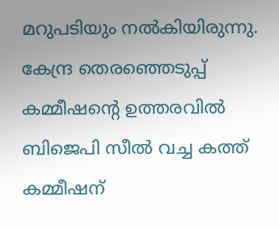മറുപടിയും നൽകിയിരുന്നു. കേന്ദ്ര തെരഞ്ഞെടുപ്പ് കമ്മീഷൻ്റെ ഉത്തരവിൽ ബിജെപി സീൽ വച്ച കത്ത് കമ്മീഷന്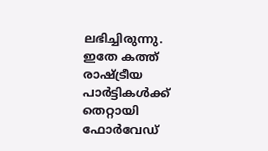ലഭിച്ചിരുന്നു. ഇതേ കത്ത് രാഷ്ട്രീയ പാർട്ടികൾക്ക് തെറ്റായി ഫോർവേഡ്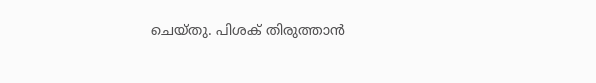ചെയ്തു. പിശക് തിരുത്താൻ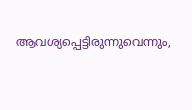ആവശ്യപ്പെട്ടിരുന്നുവെന്നും,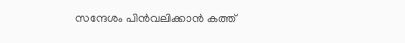സന്ദേശം പിൻവലിക്കാൻ കത്ത്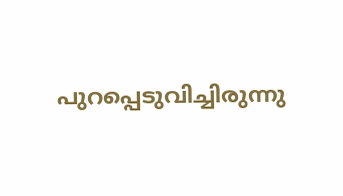പുറപ്പെടുവിച്ചിരുന്നു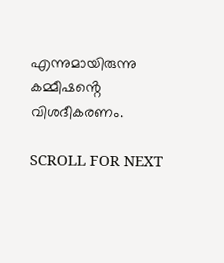എന്നുമായിരുന്നു കമ്മീഷൻ്റെ വിശദീകരണം.

SCROLL FOR NEXT